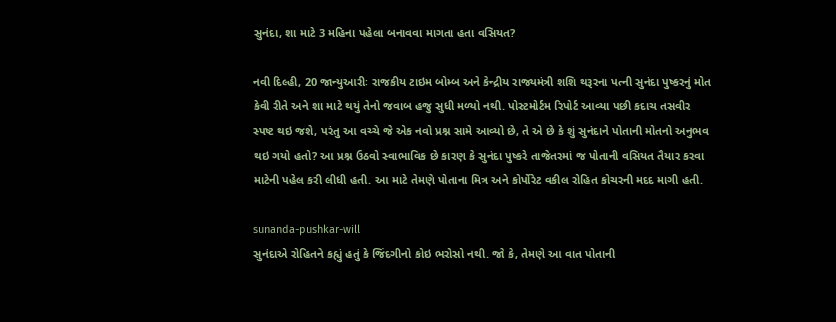સુનંદા, શા માટે 3 મહિના પહેલા બનાવવા માગતા હતા વસિયત?

નવી દિલ્હી, 20 જાન્યુઆરીઃ રાજકીય ટાઇમ બોમ્બ અને કેન્દ્રીય રાજ્યમંત્રી શશિ થરૂરના પત્ની સુનંદા પુષ્કરનું મોત કેવી રીતે અને શા માટે થયું તેનો જવાબ હજુ સુધી મળ્યો નથી. પોસ્ટમોર્ટમ રિપોર્ટ આવ્યા પછી કદાચ તસવીર સ્પષ્ટ થઇ જશે, પરંતુ આ વચ્ચે જે એક નવો પ્રશ્ન સામે આવ્યો છે, તે એ છે કે શું સુનંદાને પોતાની મોતનો અનુભવ થઇ ગયો હતો? આ પ્રશ્ન ઉઠવો સ્વાભાવિક છે કારણ કે સુનંદા પુષ્કરે તાજેતરમાં જ પોતાની વસિયત તૈયાર કરવા માટેની પહેલ કરી લીધી હતી. આ માટે તેમણે પોતાના મિત્ર અને કોર્પોરેટ વકીલ રોહિત કોચરની મદદ માગી હતી.

sunanda-pushkar-will
સુનંદાએ રોહિતને કહ્યું હતું કે જિંદગીનો કોઇ ભરોસો નથી. જો કે, તેમણે આ વાત પોતાની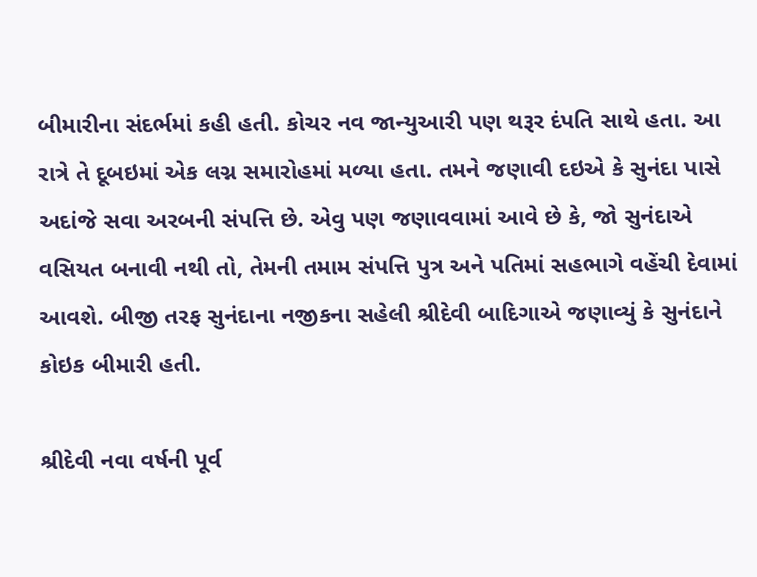બીમારીના સંદર્ભમાં કહી હતી. કોચર નવ જાન્યુઆરી પણ થરૂર દંપતિ સાથે હતા. આ રાત્રે તે દૂબઇમાં એક લગ્ન સમારોહમાં મળ્યા હતા. તમને જણાવી દઇએ કે સુનંદા પાસે અદાંજે સવા અરબની સંપત્તિ છે. એવુ પણ જણાવવામાં આવે છે કે, જો સુનંદાએ વસિયત બનાવી નથી તો, તેમની તમામ સંપત્તિ પુત્ર અને પતિમાં સહભાગે વહેંચી દેવામાં આવશે. બીજી તરફ સુનંદાના નજીકના સહેલી શ્રીદેવી બાદિગાએ જણાવ્યું કે સુનંદાને કોઇક બીમારી હતી.

શ્રીદેવી નવા વર્ષની પૂર્વ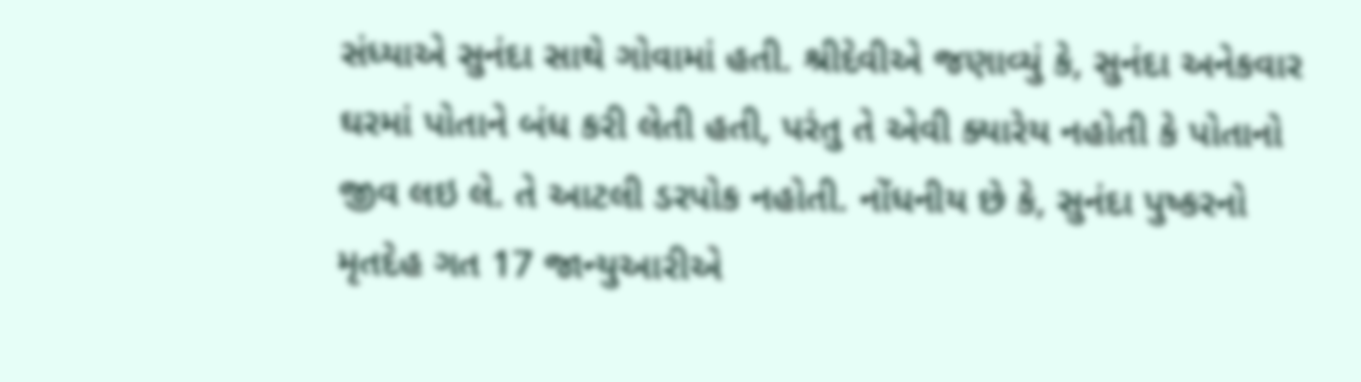સંધ્યાએ સુનંદા સાથે ગોવામાં હતી. શ્રીદેવીએ જણાવ્યું કે, સુનંદા અનેકવાર ઘરમાં પોતાને બંધ કરી લેતી હતી, પરંતુ તે એવી ક્યારેય નહોતી કે પોતાનો જીવ લઇ લે. તે આટલી ડરપોક નહોતી. નોંધનીય છે કે, સુનંદા પુષ્કરનો મૃતદેહ ગત 17 જાન્યુઆરીએ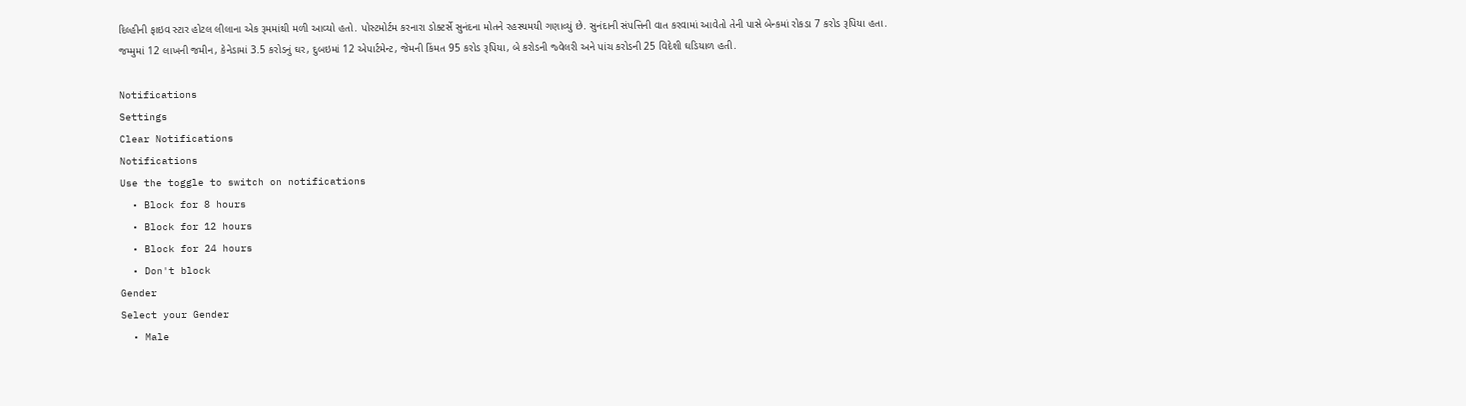દિલ્હીની ફાઇવ સ્ટાર હોટલ લીલાના એક રૂમમાંથી મળી આવ્યો હતો. પોસ્ટમોર્ટમ કરનારા ડોક્ટર્સે સુનંદના મોતને રહસ્યમયી ગણાવ્યું છે. સુનંદાની સંપત્તિની વાત કરવામાં આવેતો તેની પાસે બેન્કમાં રોકડા 7 કરોડ રૂપિયા હતા. જમ્મુમાં 12 લાખની જમીન, કેનેડામાં 3.5 કરોડનું ઘર, દુબઇમાં 12 એપાર્ટમેન્ટ, જેમની કિંમત 95 કરોડ રૂપિયા, બે કરોડની જ્વેલરી અને પાંચ કરોડની 25 વિદેશી ઘડિયાળ હતી.

Notifications
Settings
Clear Notifications
Notifications
Use the toggle to switch on notifications
  • Block for 8 hours
  • Block for 12 hours
  • Block for 24 hours
  • Don't block
Gender
Select your Gender
  • Male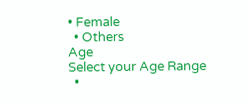• Female
  • Others
Age
Select your Age Range
  •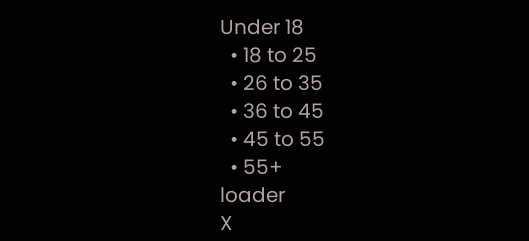Under 18
  • 18 to 25
  • 26 to 35
  • 36 to 45
  • 45 to 55
  • 55+
loader
X